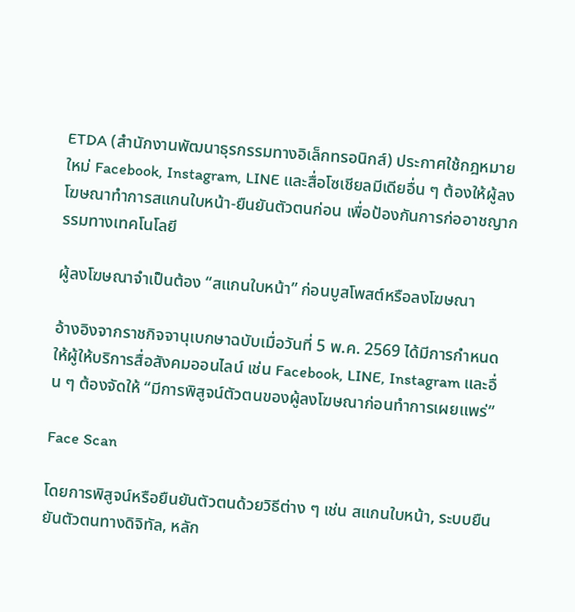ETDA (สำนักงานพัฒนาธุรกรรมทางอิเล็กทรอนิกส์) ประกาศใช้กฎหมายใหม่ Facebook, Instagram, LINE และสื่อโซเชียลมีเดียอื่น ๆ ต้องให้ผู้ลงโฆษณาทำการสแกนใบหน้า-ยืนยันตัวตนก่อน เพื่อป้องกันการก่ออาชญากรรมทางเทคโนโลยี

ผู้ลงโฆษณาจำเป็นต้อง “สแกนใบหน้า” ก่อนบูสโพสต์หรือลงโฆษณา

อ้างอิงจากราชกิจจานุเบกษาฉบับเมื่อวันที่ 5 พ.ค. 2569 ได้มีการกำหนดให้ผู้ให้บริการสื่อสังคมออนไลน์ เช่น Facebook, LINE, Instagram และอื่น ๆ ต้องจัดให้ “มีการพิสูจน์ตัวตนของผู้ลงโฆษณาก่อนทำการเผยแพร่”

Face Scan

โดยการพิสูจน์หรือยืนยันตัวตนด้วยวิธีต่าง ๆ เช่น สแกนใบหน้า, ระบบยืนยันตัวตนทางดิจิทัล, หลัก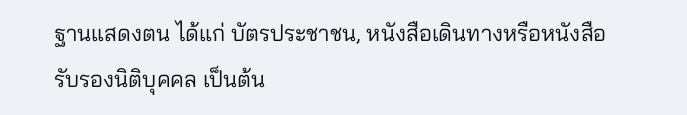ฐานแสดงตน ได้แก่ บัตรประชาชน, หนังสือเดินทางหรือหนังสือรับรองนิติบุคคล เป็นต้น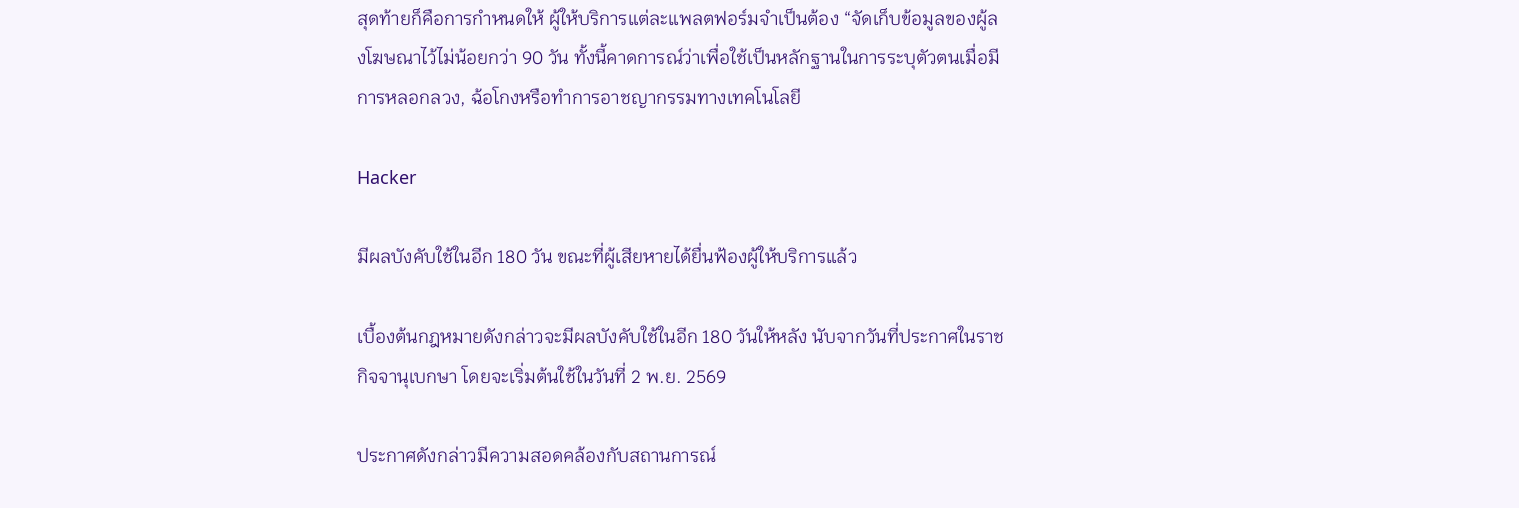สุดท้ายก็คือการกำหนดให้ ผู้ให้บริการแต่ละแพลตฟอร์มจำเป็นต้อง “จัดเก็บข้อมูลของผู้ลงโฆษณาไว้ไม่น้อยกว่า 90 วัน ทั้งนี้คาดการณ์ว่าเพื่อใช้เป็นหลักฐานในการระบุตัวตนเมื่อมีการหลอกลวง, ฉ้อโกงหรือทำการอาชญากรรมทางเทคโนโลยี

Hacker

มีผลบังคับใช้ในอีก 180 วัน ขณะที่ผู้เสียหายได้ยื่นฟ้องผู้ให้บริการแล้ว

เบื้องต้นกฎหมายดังกล่าวจะมีผลบังคับใช้ในอีก 180 วันให้หลัง นับจากวันที่ประกาศในราชกิจจานุเบกษา โดยจะเริ่มต้นใช้ในวันที่ 2 พ.ย. 2569

ประกาศดังกล่าวมีความสอดคล้องกับสถานการณ์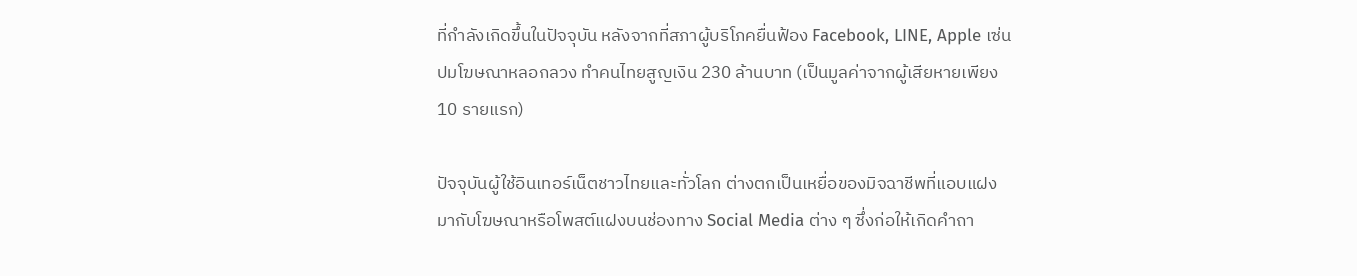ที่กำลังเกิดขึ้นในปัจจุบัน หลังจากที่สภาผู้บริโภคยื่นฟ้อง Facebook, LINE, Apple เซ่นปมโฆษณาหลอกลวง ทำคนไทยสูญเงิน 230 ล้านบาท (เป็นมูลค่าจากผู้เสียหายเพียง 10 รายแรก)

ปัจจุบันผู้ใช้อินเทอร์เน็ตชาวไทยและทั่วโลก ต่างตกเป็นเหยื่อของมิจฉาชีพที่แอบแฝงมากับโฆษณาหรือโพสต์แฝงบนช่องทาง Social Media ต่าง ๆ ซึ่งก่อให้เกิดคำถา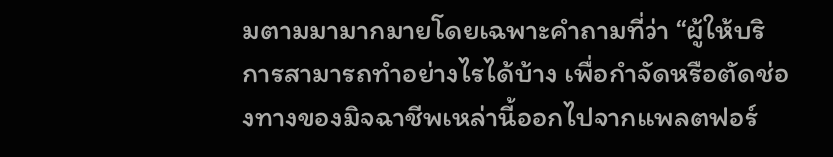มตามมามากมายโดยเฉพาะคำถามที่ว่า “ผู้ให้บริการสามารถทำอย่างไรได้บ้าง เพื่อกำจัดหรือตัดช่องทางของมิจฉาชีพเหล่านี้ออกไปจากแพลตฟอร์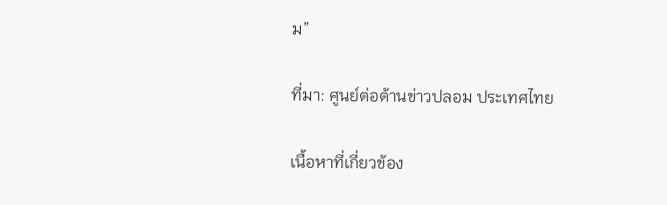ม”

ที่มา: ศูนย์ต่อต้านข่าวปลอม ประเทศไทย

เนื้อหาที่เกี่ยวข้อง